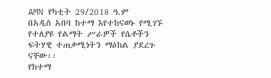AMN የካቲት 29/2018 ዓ.ም
በአዲስ አበባ ከተማ እየተከናወኑ የሚገኙ የተለያዩ የልማት ሥራዎች የሴቶችን ፍትሃዊ ተጠቃሚነትን ማዕከል ያደረጉ ናቸው፡፡
የከተማ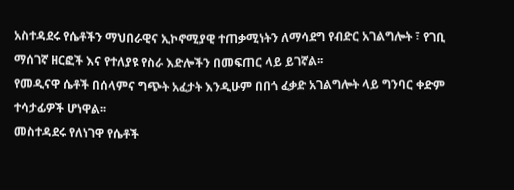አስተዳደሩ የሴቶችን ማህበራዊና ኢኮኖሚያዊ ተጠቃሚነትን ለማሳደግ የብድር አገልግሎት ፣ የገቢ ማሰገኛ ዘርፎች እና የተለያዩ የስራ እድሎችን በመፍጠር ላይ ይገኛል፡፡
የመዲናዋ ሴቶች በሰላምና ግጭት አፈታት እንዲሁም በበጎ ፈቃድ አገልግሎት ላይ ግንባር ቀድም ተሳታፊዎች ሆነዋል፡፡
መስተዳደሩ የለነገዋ የሴቶች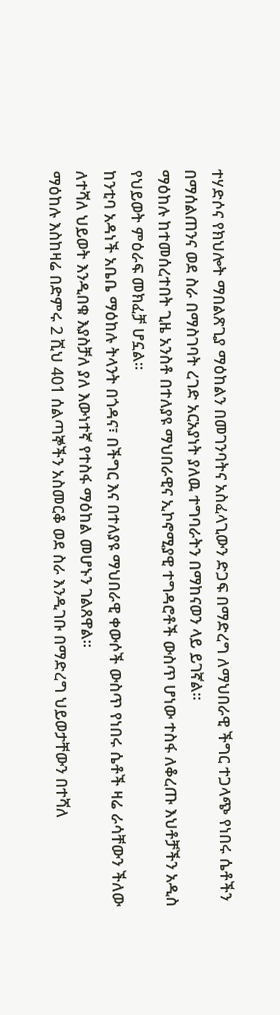ተሃድሶና የክህሎት ማበልጽጊያ ማዕከልን በመገንባትና አስፈላጊውን ድጋፍ በማድረግ ለማህበራዊ ችግር ተጋላጭ የነበሩ ሴቶችን በማሰልጠንና ወደ ስራ በማስገባት ረገድ አርአያነት ያለዉ ተግባራትን በማከናወን ላይ ይገኛል፡፡
ማዕከሉ ከተመሰረተበት ጊዜ አንስቶ በተለያዩ ማህበራዊና ኢኮኖሚያዊ ተግዳሮቶች ውስጥ ሆነው ተስፋ ለቆረጡ እህቶቻችን አዲስ የህይወት ምዕራፍ መክፈቻ ሆኗል።
ከንቲባ አዳነች አቤቤ ማዕከሉ ትላንት በጎዳና፣ በችግር እና በተለያዩ ማህበራዊ ቀውሶች ውስጥ የነበሩ ሴቶች ዛሬ ራሳቸውን ችለው ለተሻለ ህይወት እንዲበቁ እያስቻለ ያለ እውነተኛ የተስፋ ማዕከል መሆኑን ገልጸዋል፡፡
ማዕከሉ እስከዛሬ በድምሩ 2 ሺህ 401 ሰልጣኞችን አስመርቆ ወደ ስራ እንዲገቡ በማድረግ ህይወታቸውን በተሻለ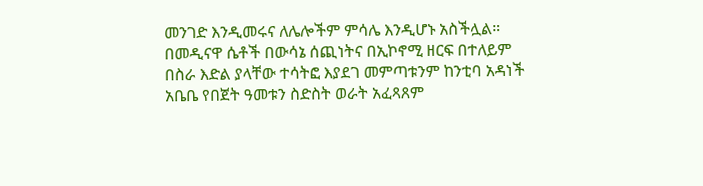መንገድ እንዲመሩና ለሌሎችም ምሳሌ እንዲሆኑ አስችሏል።
በመዲናዋ ሴቶች በውሳኔ ሰጪነትና በኢኮኖሚ ዘርፍ በተለይም በስራ እድል ያላቸው ተሳትፎ እያደገ መምጣቱንም ከንቲባ አዳነች አቤቤ የበጀት ዓመቱን ስድስት ወራት አፈጻጸም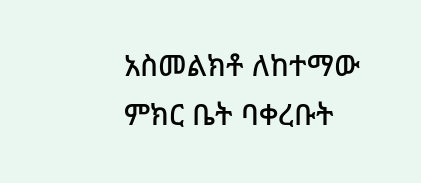አስመልክቶ ለከተማው ምክር ቤት ባቀረቡት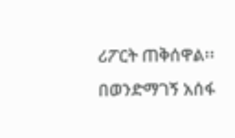ሪፖርት ጠቅሰዋል፡፡
በወንድማገኝ አሰፋ